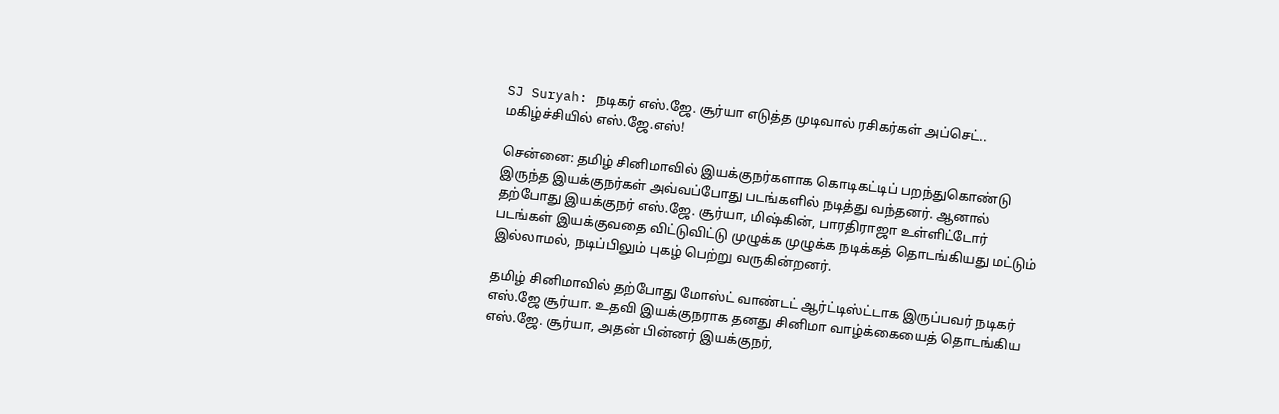SJ Suryah: நடிகர் எஸ்.ஜே. சூர்யா எடுத்த முடிவால் ரசிகர்கள் அப்செட்.. மகிழ்ச்சியில் எஸ்.ஜே.எஸ்!

சென்னை: தமிழ் சினிமாவில் இயக்குநர்களாக கொடிகட்டிப் பறந்துகொண்டு இருந்த இயக்குநர்கள் அவ்வப்போது படங்களில் நடித்து வந்தனர். ஆனால் தற்போது இயக்குநர் எஸ்.ஜே. சூர்யா, மிஷ்கின், பாரதிராஜா உள்ளிட்டோர் படங்கள் இயக்குவதை விட்டுவிட்டு முழுக்க முழுக்க நடிக்கத் தொடங்கியது மட்டும் இல்லாமல், நடிப்பிலும் புகழ் பெற்று வருகின்றனர்.

தமிழ் சினிமாவில் தற்போது மோஸ்ட் வாண்டட் ஆர்ட்டிஸ்ட்டாக இருப்பவர் நடிகர் எஸ்.ஜே சூர்யா. உதவி இயக்குநராக தனது சினிமா வாழ்க்கையைத் தொடங்கிய எஸ்.ஜே. சூர்யா, அதன் பின்னர் இயக்குநர்,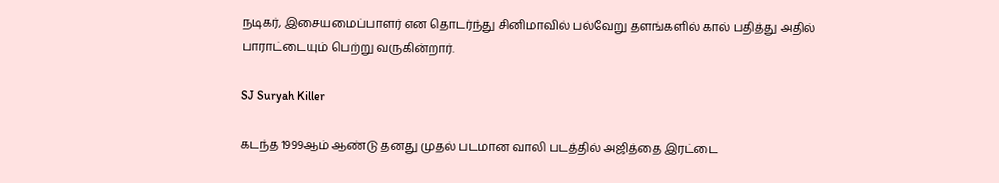நடிகர், இசையமைப்பாளர் என தொடர்ந்து சினிமாவில் பல்வேறு தளங்களில் கால் பதித்து அதில் பாராட்டையும் பெற்று வருகின்றார்.

SJ Suryah Killer

கடந்த 1999ஆம் ஆண்டு தனது முதல் படமான வாலி படத்தில் அஜித்தை இரட்டை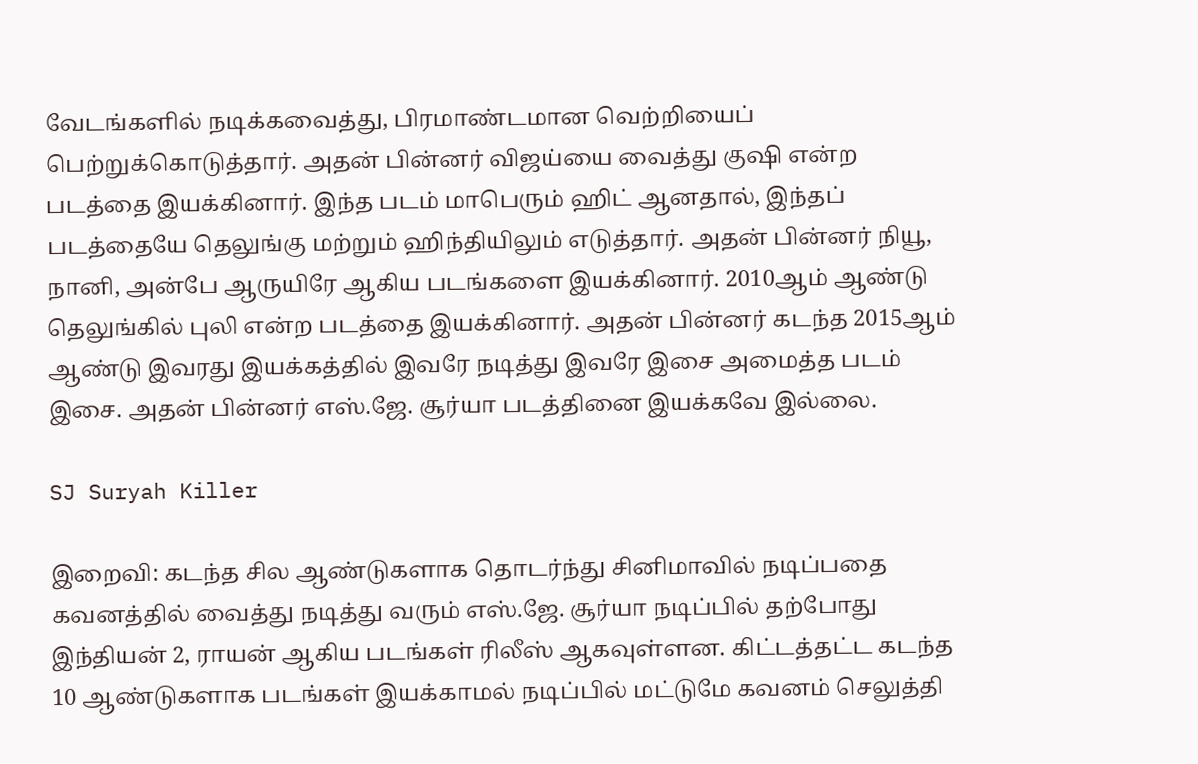வேடங்களில் நடிக்கவைத்து, பிரமாண்டமான வெற்றியைப் பெற்றுக்கொடுத்தார். அதன் பின்னர் விஜய்யை வைத்து குஷி என்ற படத்தை இயக்கினார். இந்த படம் மாபெரும் ஹிட் ஆனதால், இந்தப் படத்தையே தெலுங்கு மற்றும் ஹிந்தியிலும் எடுத்தார். அதன் பின்னர் நியூ, நானி, அன்பே ஆருயிரே ஆகிய படங்களை இயக்கினார். 2010ஆம் ஆண்டு தெலுங்கில் புலி என்ற படத்தை இயக்கினார். அதன் பின்னர் கடந்த 2015ஆம் ஆண்டு இவரது இயக்கத்தில் இவரே நடித்து இவரே இசை அமைத்த படம் இசை. அதன் பின்னர் எஸ்.ஜே. சூர்யா படத்தினை இயக்கவே இல்லை.

SJ Suryah Killer

இறைவி: கடந்த சில ஆண்டுகளாக தொடர்ந்து சினிமாவில் நடிப்பதை கவனத்தில் வைத்து நடித்து வரும் எஸ்.ஜே. சூர்யா நடிப்பில் தற்போது இந்தியன் 2, ராயன் ஆகிய படங்கள் ரிலீஸ் ஆகவுள்ளன. கிட்டத்தட்ட கடந்த 10 ஆண்டுகளாக படங்கள் இயக்காமல் நடிப்பில் மட்டுமே கவனம் செலுத்தி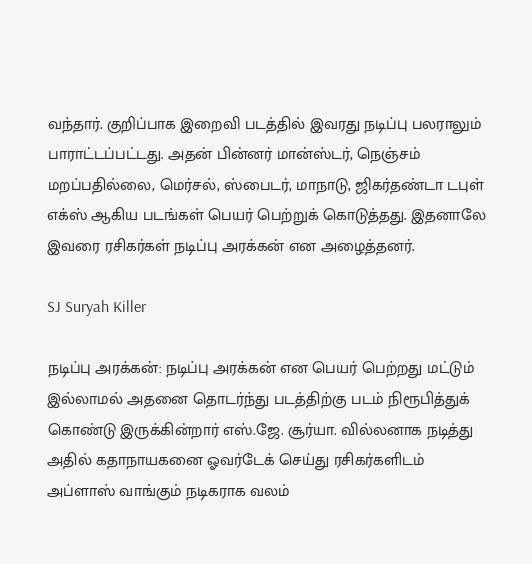வந்தார். குறிப்பாக இறைவி படத்தில் இவரது நடிப்பு பலராலும் பாராட்டப்பட்டது. அதன் பின்னர் மான்ஸ்டர், நெஞ்சம் மறப்பதில்லை, மெர்சல், ஸ்பைடர், மாநாடு, ஜிகர்தண்டா டபுள் எக்ஸ் ஆகிய படங்கள் பெயர் பெற்றுக் கொடுத்தது. இதனாலே இவரை ரசிகர்கள் நடிப்பு அரக்கன் என அழைத்தனர்.

SJ Suryah Killer

நடிப்பு அரக்கன்: நடிப்பு அரக்கன் என பெயர் பெற்றது மட்டும் இல்லாமல் அதனை தொடர்ந்து படத்திற்கு படம் நிரூபித்துக் கொண்டு இருக்கின்றார் எஸ்.ஜே. சூர்யா. வில்லனாக நடித்து அதில் கதாநாயகனை ஓவர்டேக் செய்து ரசிகர்களிடம் அப்ளாஸ் வாங்கும் நடிகராக வலம்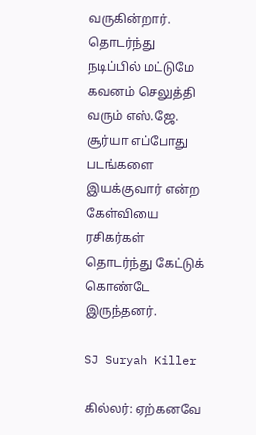வருகின்றார். தொடர்ந்து நடிப்பில் மட்டுமே கவனம் செலுத்தி வரும் எஸ்.ஜே. சூர்யா எப்போது படங்களை இயக்குவார் என்ற கேள்வியை ரசிகர்கள் தொடர்ந்து கேட்டுக் கொண்டே இருந்தனர்.

SJ Suryah Killer

கில்லர்: ஏற்கனவே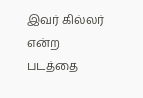இவர் கில்லர் என்ற படத்தை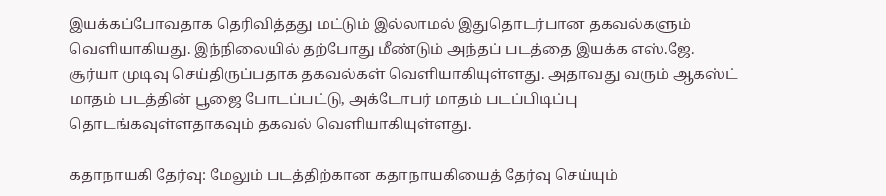இயக்கப்போவதாக தெரிவித்தது மட்டும் இல்லாமல் இதுதொடர்பான தகவல்களும் வெளியாகியது. இந்நிலையில் தற்போது மீண்டும் அந்தப் படத்தை இயக்க எஸ்.ஜே. சூர்யா முடிவு செய்திருப்பதாக தகவல்கள் வெளியாகியுள்ளது. அதாவது வரும் ஆகஸ்ட் மாதம் படத்தின் பூஜை போடப்பட்டு, அக்டோபர் மாதம் படப்பிடிப்பு தொடங்கவுள்ளதாகவும் தகவல் வெளியாகியுள்ளது.

கதாநாயகி தேர்வு: மேலும் படத்திற்கான கதாநாயகியைத் தேர்வு செய்யும்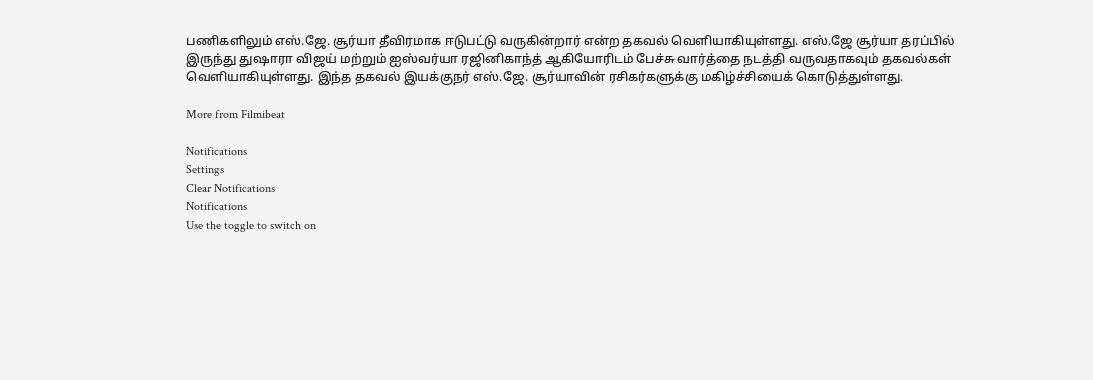பணிகளிலும் எஸ்.ஜே. சூர்யா தீவிரமாக ஈடுபட்டு வருகின்றார் என்ற தகவல் வெளியாகியுள்ளது. எஸ்.ஜே சூர்யா தரப்பில் இருந்து துஷாரா விஜய் மற்றும் ஐஸ்வர்யா ரஜினிகாந்த் ஆகியோரிடம் பேச்சு வார்த்தை நடத்தி வருவதாகவும் தகவல்கள் வெளியாகியுள்ளது. இந்த தகவல் இயக்குநர் எஸ்.ஜே. சூர்யாவின் ரசிகர்களுக்கு மகிழ்ச்சியைக் கொடுத்துள்ளது.

More from Filmibeat

Notifications
Settings
Clear Notifications
Notifications
Use the toggle to switch on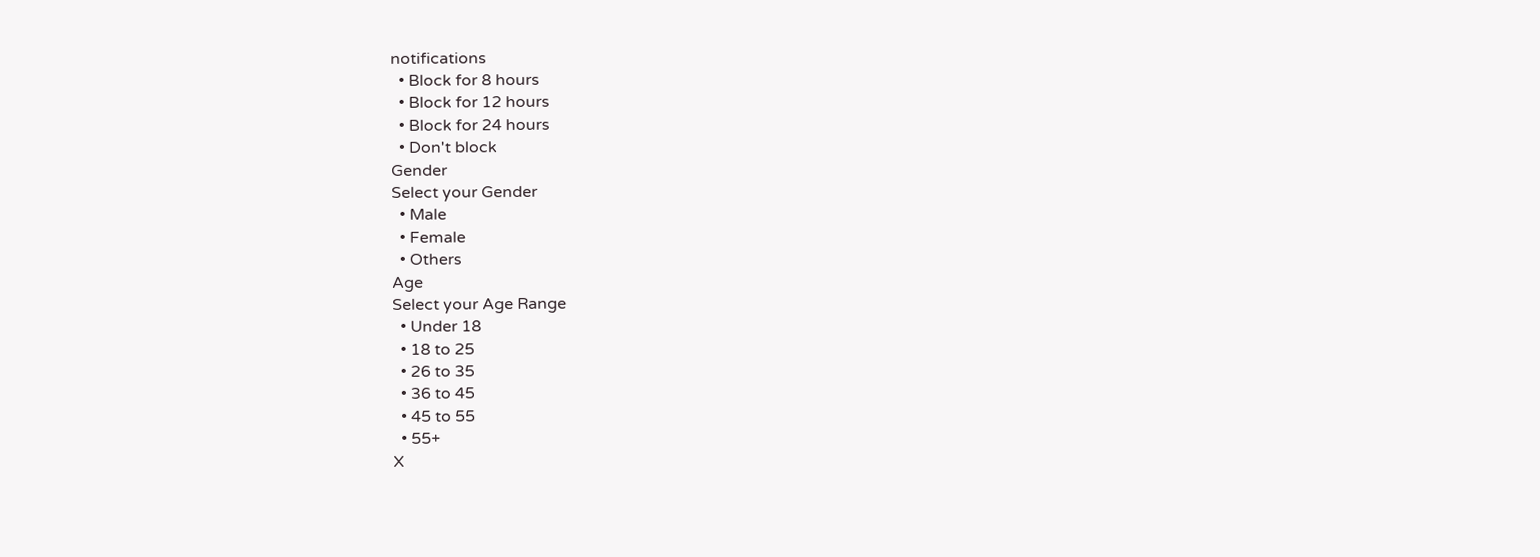notifications
  • Block for 8 hours
  • Block for 12 hours
  • Block for 24 hours
  • Don't block
Gender
Select your Gender
  • Male
  • Female
  • Others
Age
Select your Age Range
  • Under 18
  • 18 to 25
  • 26 to 35
  • 36 to 45
  • 45 to 55
  • 55+
X